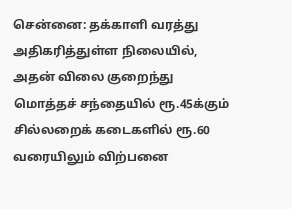சென்னை: தக்காளி வரத்து அதிகரித்துள்ள நிலையில், அதன் விலை குறைந்து மொத்தச் சந்தையில் ரூ.45க்கும் சில்லறைக் கடைகளில் ரூ.60 வரையிலும் விற்பனை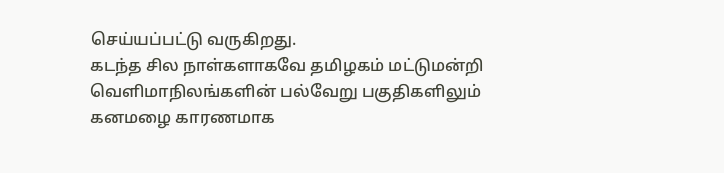செய்யப்பட்டு வருகிறது.
கடந்த சில நாள்களாகவே தமிழகம் மட்டுமன்றி வெளிமாநிலங்களின் பல்வேறு பகுதிகளிலும் கனமழை காரணமாக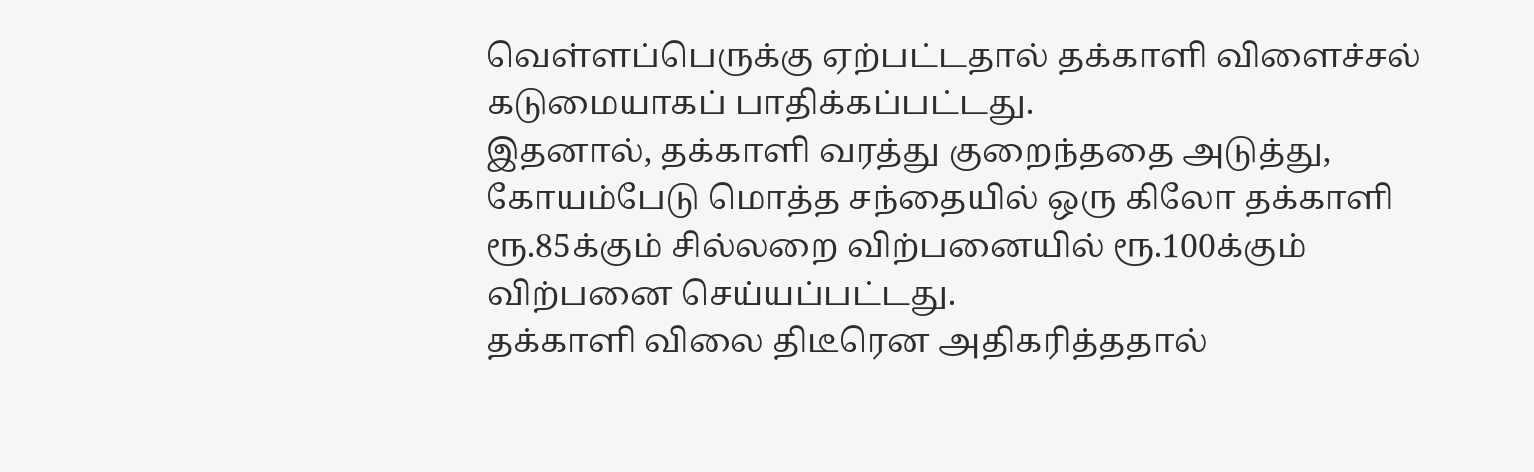வெள்ளப்பெருக்கு ஏற்பட்டதால் தக்காளி விளைச்சல் கடுமையாகப் பாதிக்கப்பட்டது.
இதனால், தக்காளி வரத்து குறைந்ததை அடுத்து, கோயம்பேடு மொத்த சந்தையில் ஒரு கிலோ தக்காளி ரூ.85க்கும் சில்லறை விற்பனையில் ரூ.100க்கும் விற்பனை செய்யப்பட்டது.
தக்காளி விலை திடீரென அதிகரித்ததால்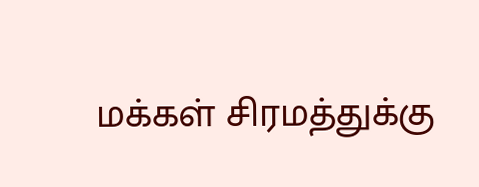மக்கள் சிரமத்துக்கு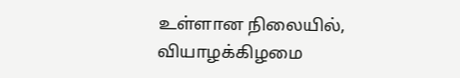உள்ளான நிலையில், வியாழக்கிழமை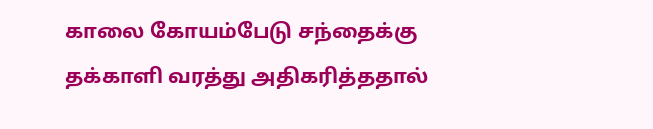காலை கோயம்பேடு சந்தைக்கு தக்காளி வரத்து அதிகரித்ததால்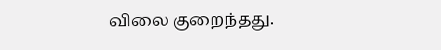விலை குறைந்தது.